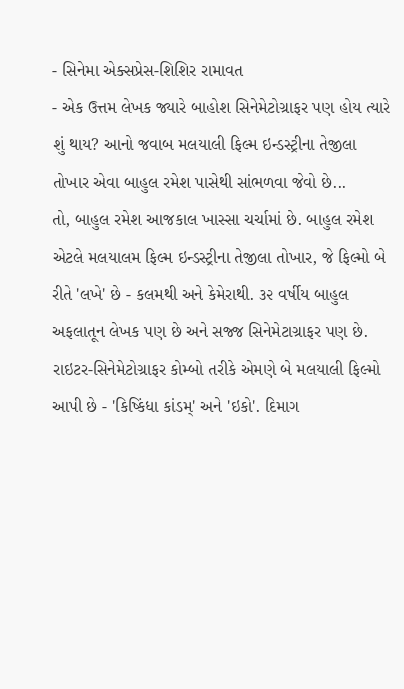- સિનેમા એક્સપ્રેસ-શિશિર રામાવત
- એક ઉત્તમ લેખક જ્યારે બાહોશ સિનેમેટોગ્રાફર પણ હોય ત્યારે શું થાય? આનો જવાબ મલયાલી ફિલ્મ ઇન્ડસ્ટ્રીના તેજીલા તોખાર એવા બાહુલ રમેશ પાસેથી સાંભળવા જેવો છે...
તો, બાહુલ રમેશ આજકાલ ખાસ્સા ચર્ચામાં છે. બાહુલ રમેશ એટલે મલયાલમ ફિલ્મ ઇન્ડસ્ટ્રીના તેજીલા તોખાર, જે ફિલ્મો બે રીતે 'લખે' છે - કલમથી અને કેમેરાથી. ૩૨ વર્ષીય બાહુલ અફલાતૂન લેખક પણ છે અને સજ્જ સિનેમેટાગ્રાફર પણ છે. રાઇટર-સિનેમેટોગ્રાફર કોમ્બો તરીકે એમણે બે મલયાલી ફિલ્મો આપી છે - 'કિષ્કિંધા કાંડમ્' અને 'ઇકો'. દિમાગ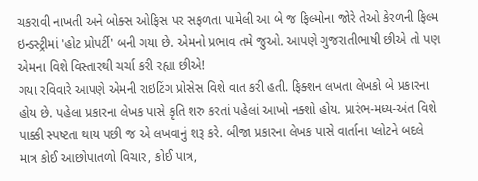ચકરાવી નાખતી અને બોક્સ ઓફિસ પર સફળતા પામેલી આ બે જ ફિલ્મોના જોરે તેઓ કેરળની ફિલ્મ ઇન્ડસ્ટ્રીમાં 'હોટ પ્રોપર્ટી' બની ગયા છે. એમનો પ્રભાવ તમે જુઓ. આપણે ગુજરાતીભાષી છીએ તો પણ એમના વિશે વિસ્તારથી ચર્ચા કરી રહ્યા છીએ!
ગયા રવિવારે આપણે એમની રાઇટિંગ પ્રોસેસ વિશે વાત કરી હતી. ફિક્શન લખતા લેખકો બે પ્રકારના હોય છે. પહેલા પ્રકારના લેખક પાસે કૃતિ શરુ કરતાં પહેલાં આખો નક્શો હોય. પ્રારંભ-મધ્ય-અંત વિશે પાક્કી સ્પષ્ટતા થાય પછી જ એ લખવાનું શરૂ કરે. બીજા પ્રકારના લેખક પાસે વાર્તાના પ્લોટને બદલે માત્ર કોઈ આછોપાતળો વિચાર, કોઈ પાત્ર,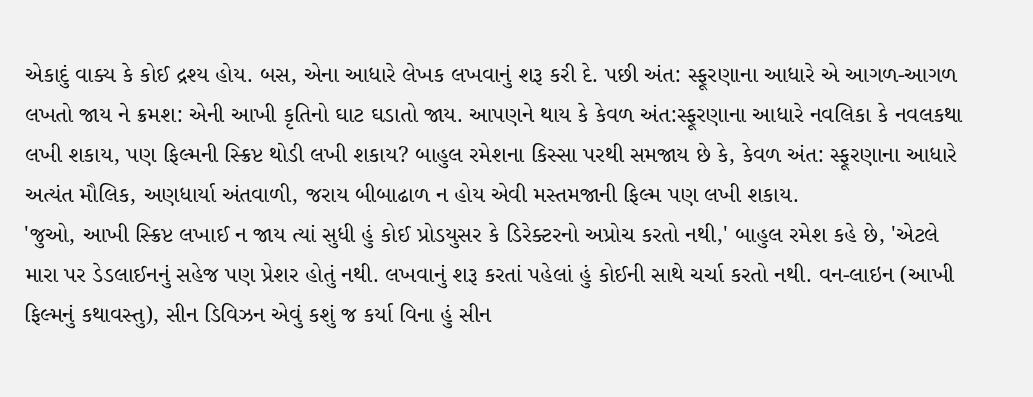એકાદું વાક્ય કે કોઈ દ્રશ્ય હોય. બસ, એના આધારે લેખક લખવાનું શરૂ કરી દે. પછી અંત: સ્ફૂરણાના આધારે એ આગળ-આગળ લખતો જાય ને ક્રમશ: એની આખી કૃતિનો ઘાટ ઘડાતો જાય. આપણને થાય કે કેવળ અંત:સ્ફૂરણાના આધારે નવલિકા કે નવલકથા લખી શકાય, પણ ફિલ્મની સ્ક્રિપ્ટ થોડી લખી શકાય? બાહુલ રમેશના કિસ્સા પરથી સમજાય છે કે, કેવળ અંત: સ્ફૂરણાના આધારે અત્યંત મૌલિક, અણધાર્યા અંતવાળી, જરાય બીબાઢાળ ન હોય એવી મસ્તમજાની ફિલ્મ પણ લખી શકાય.
'જુઓ, આખી સ્ક્રિપ્ટ લખાઈ ન જાય ત્યાં સુધી હું કોઈ પ્રોડયુસર કે ડિરેક્ટરનો અપ્રોચ કરતો નથી,' બાહુલ રમેશ કહે છે, 'એટલે મારા પર ડેડલાઈનનું સહેજ પણ પ્રેશર હોતું નથી. લખવાનું શરૂ કરતાં પહેલાં હું કોઈની સાથે ચર્ચા કરતો નથી. વન-લાઇન (આખી ફિલ્મનું કથાવસ્તુ), સીન ડિવિઝન એવું કશું જ કર્યા વિના હું સીન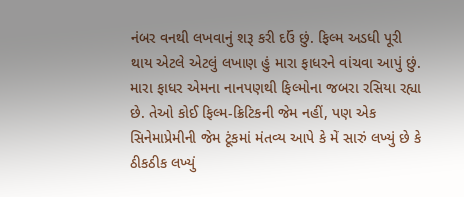નંબર વનથી લખવાનું શરૂ કરી દઉં છું. ફિલ્મ અડધી પૂરી થાય એટલે એટલું લખાણ હું મારા ફાધરને વાંચવા આપું છું. મારા ફાધર એમના નાનપણથી ફિલ્મોના જબરા રસિયા રહ્યા છે. તેઓ કોઈ ફિલ્મ-ક્રિટિકની જેમ નહીં, પણ એક સિનેમાપ્રેમીની જેમ ટૂંકમાં મંતવ્ય આપે કે મેં સારું લખ્યું છે કે ઠીકઠીક લખ્યું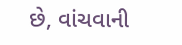છે, વાંચવાની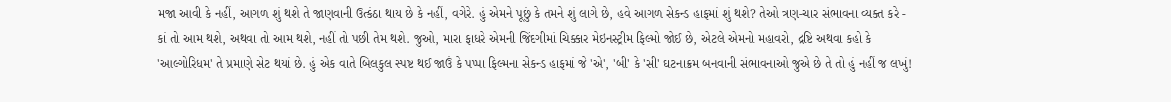મજા આવી કે નહીં, આગળ શું થશે તે જાણવાની ઉત્કંઠા થાય છે કે નહીં, વગેરે. હું એમને પૂછું કે તમને શું લાગે છે, હવે આગળ સેકન્ડ હાફમાં શું થશે? તેઓ ત્રણ-ચાર સંભાવના વ્યક્ત કરે - કાં તો આમ થશે, અથવા તો આમ થશે, નહીં તો પછી તેમ થશે. જુઓ, મારા ફાધરે એમની જિંદગીમાં ચિક્કાર મેઇનસ્ટ્રીમ ફિલ્મો જોઈ છે, એટલે એમનો મહાવરો, દ્રષ્ટિ અથવા કહો કે 'આલ્ગોરિધમ' તે પ્રમાણે સેટ થયાં છે. હું એક વાતે બિલકુલ સ્પષ્ટ થઈ જાઉં કે પપ્પા ફિલ્મના સેકન્ડ હાફમાં જે 'એ', 'બી' કે 'સી' ઘટનાક્રમ બનવાની સંભાવનાઓ જુએ છે તે તો હું નહીં જ લખું!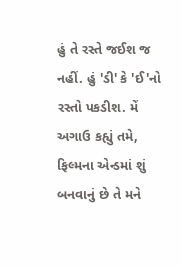હું તે રસ્તે જઈશ જ નહીં. હું 'ડી' કે 'ઈ'નો રસ્તો પકડીશ. મેં અગાઉ કહ્યું તમે, ફિલ્મના એન્ડમાં શું બનવાનું છે તે મને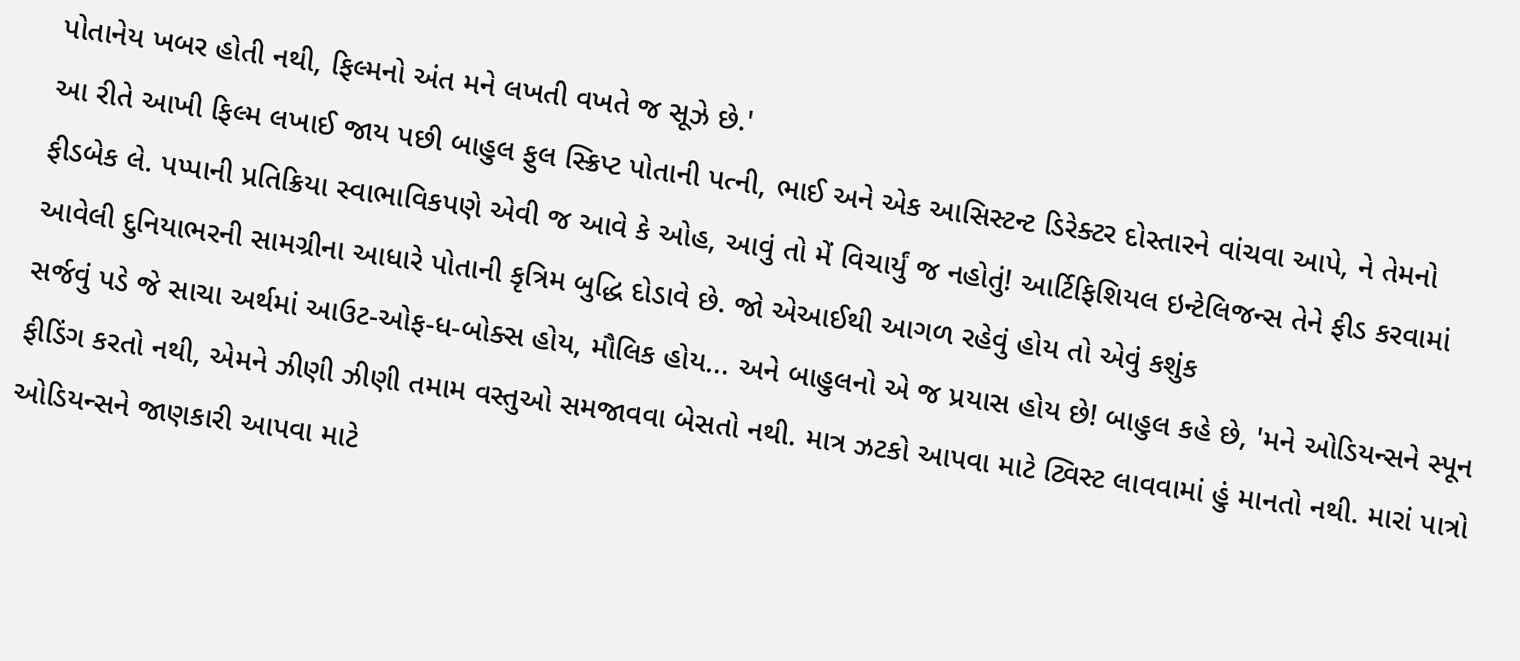પોતાનેય ખબર હોતી નથી, ફિલ્મનો અંત મને લખતી વખતે જ સૂઝે છે.'
આ રીતે આખી ફિલ્મ લખાઈ જાય પછી બાહુલ ફુલ સ્ક્રિપ્ટ પોતાની પત્ની, ભાઈ અને એક આસિસ્ટન્ટ ડિરેક્ટર દોસ્તારને વાંચવા આપે, ને તેમનો ફીડબેક લે. પપ્પાની પ્રતિક્રિયા સ્વાભાવિકપણે એવી જ આવે કે ઓહ, આવું તો મેં વિચાર્યું જ નહોતું! આર્ટિફિશિયલ ઇન્ટેલિજન્સ તેને ફીડ કરવામાં આવેલી દુનિયાભરની સામગ્રીના આધારે પોતાની કૃત્રિમ બુદ્ધિ દોડાવે છે. જો એઆઈથી આગળ રહેવું હોય તો એવું કશુંક
સર્જવું પડે જે સાચા અર્થમાં આઉટ-ઓફ-ધ-બોક્સ હોય, મૌલિક હોય... અને બાહુલનો એ જ પ્રયાસ હોય છે! બાહુલ કહે છે, 'મને ઓડિયન્સને સ્પૂન ફીડિંગ કરતો નથી, એમને ઝીણી ઝીણી તમામ વસ્તુઓ સમજાવવા બેસતો નથી. માત્ર ઝટકો આપવા માટે ટ્વિસ્ટ લાવવામાં હું માનતો નથી. મારાં પાત્રો ઓડિયન્સને જાણકારી આપવા માટે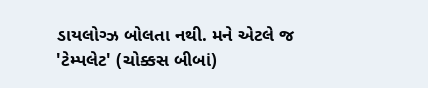ડાયલોગ્ઝ બોલતા નથી. મને એટલે જ 'ટેમ્પલેટ' (ચોક્કસ બીબાં)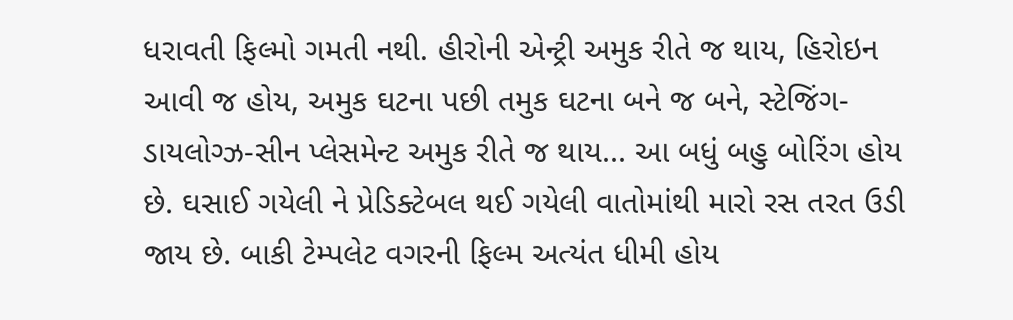ધરાવતી ફિલ્મો ગમતી નથી. હીરોની એન્ટ્રી અમુક રીતે જ થાય, હિરોઇન આવી જ હોય, અમુક ઘટના પછી તમુક ઘટના બને જ બને, સ્ટેજિંગ-ડાયલોગ્ઝ-સીન પ્લેસમેન્ટ અમુક રીતે જ થાય... આ બધું બહુ બોરિંગ હોય છે. ઘસાઈ ગયેલી ને પ્રેડિક્ટેબલ થઈ ગયેલી વાતોમાંથી મારો રસ તરત ઉડી જાય છે. બાકી ટેમ્પલેટ વગરની ફિલ્મ અત્યંત ધીમી હોય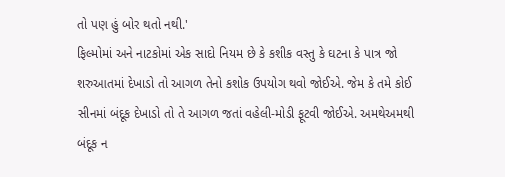તો પણ હું બોર થતો નથી.'
ફિલ્મોમાં અને નાટકોમાં એક સાદો નિયમ છે કે કશીક વસ્તુ કે ઘટના કે પાત્ર જો શરુઆતમાં દેખાડો તો આગળ તેનો કશોક ઉપયોગ થવો જોઈએ. જેમ કે તમે કોઈ સીનમાં બંદૂક દેખાડો તો તે આગળ જતાં વહેલી-મોડી ફૂટવી જોઈએ. અમથેઅમથી બંદૂક ન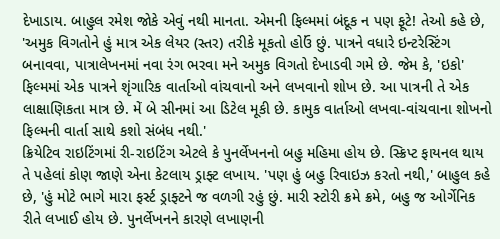દેખાડાય. બાહુલ રમેશ જોકે એવું નથી માનતા. એમની ફિલ્મમાં બંદૂક ન પણ ફૂટે! તેઓ કહે છે, 'અમુક વિગતોને હું માત્ર એક લેયર (સ્તર) તરીકે મૂકતો હોઉં છું. પાત્રને વધારે ઇન્ટરેસ્ટિંગ બનાવવા, પાત્રાલેખનમાં નવા રંગ ભરવા મને અમુક વિગતો દેખાડવી ગમે છે. જેમ કે, 'ઇકો' ફિલ્મમાં એક પાત્રને શૃંગારિક વાર્તાઓ વાંચવાનો અને લખવાનો શોખ છે. આ પાત્રની તે એક લાક્ષાણિકતા માત્ર છે. મેં બે સીનમાં આ ડિટેલ મૂકી છે. કામુક વાર્તાઓ લખવા-વાંચવાના શોખનો ફિલ્મની વાર્તા સાથે કશો સંબંધ નથી.'
ક્રિયેટિવ રાઇટિંગમાં રી-રાઇટિંગ એટલે કે પુનર્લેખનનો બહુ મહિમા હોય છે. સ્ક્રિપ્ટ ફાયનલ થાય તે પહેલાં કોણ જાણે એના કેટલાય ડ્રાફ્ટ લખાય. 'પણ હું બહુ રિવાઇઝ કરતો નથી,' બાહુલ કહે છે, 'હું મોટે ભાગે મારા ફર્સ્ટ ડ્રાફ્ટને જ વળગી રહું છું. મારી સ્ટોરી ક્રમે ક્રમે, બહુ જ ઓર્ગેનિક રીતે લખાઈ હોય છે. પુનર્લેખનને કારણે લખાણની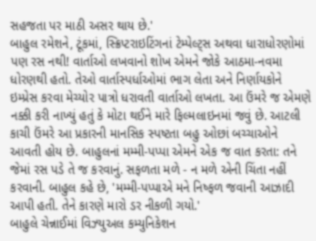સહજતા પર માઠી અસર થાય છે.'
બાહુલ રમેશને, ટૂંકમાં, સ્ક્રિપ્ટરાઇટિંગનાં ટેમ્પેલ્ટ્સ અથવા ધારાધોરણોમાં પણ રસ નથી! વાર્તાઓ લખવાનો શોખ એમને જોકે આઠમા-નવમા ધોરણથી હતો. તેઓ વાર્તાસ્પર્ધાઓમાં ભાગ લેતા અને નિર્ણાયકોને ઇમ્પ્રેસ કરવા મેચ્યોર પાત્રો ધરાવતી વાર્તાઓ લખતા. આ ઉંમરે જ એમણે નક્કી કરી નાખ્યું હતું કે મોટા થઈને મારે ફિલ્મલાઇનમાં જવું છે. આટલી કાચી ઉંમરે આ પ્રકારની માનસિક સ્પષ્ટતા બહુ ઓછાં બચ્ચાઓને આવતી હોય છે. બાહુલનાં મમ્મી-પપ્પા એમને એક જ વાત કરતા: તને જેમાં રસ પડે તે જ કરવાનું. સફળતા મળે - ન મળે એની ચિંતા નહીં કરવાની. બાહુલ કહે છે, 'મમ્મી-પપ્પાએ મને નિષ્ફળ જવાની આઝાદી આપી હતી. તેને કારણે મારો ડર નીકળી ગયો.'
બાહુલે ચેન્નાઈમાં વિઝ્યુઅલ કમ્યુનિકેશન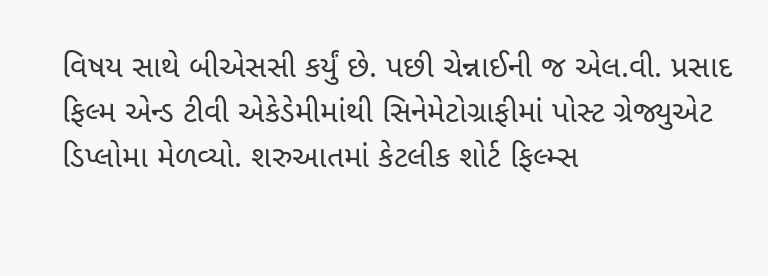વિષય સાથે બીએસસી કર્યું છે. પછી ચેન્નાઈની જ એલ.વી. પ્રસાદ ફિલ્મ એન્ડ ટીવી એકેડેમીમાંથી સિનેમેટોગ્રાફીમાં પોસ્ટ ગ્રેજ્યુએટ ડિપ્લોમા મેળવ્યો. શરુઆતમાં કેટલીક શોર્ટ ફિલ્મ્સ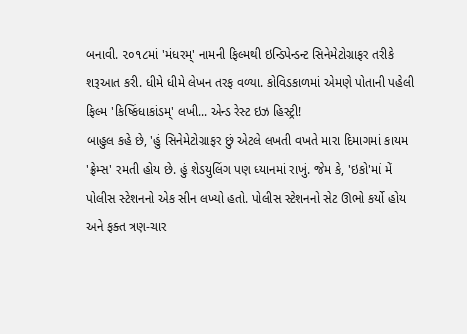બનાવી. ૨૦૧૮માં 'મંધરમ્' નામની ફિલ્મથી ઇન્ડિપેન્ડન્ટ સિનેમેટોગ્રાફર તરીકે શરૂઆત કરી. ધીમે ધીમે લેખન તરફ વળ્યા. કોવિડકાળમાં એમણે પોતાની પહેલી ફિલ્મ 'કિષ્કિંધાકાંડમ્' લખી... એન્ડ રેસ્ટ ઇઝ હિસ્ટ્રી!
બાહુલ કહે છે, 'હું સિનેમેટોગ્રાફર છું એટલે લખતી વખતે મારા દિમાગમાં કાયમ 'ફ્રેમ્સ' રમતી હોય છે. હું શેડયુલિંગ પણ ધ્યાનમાં રાખું. જેમ કે, 'ઇકો'માં મેં પોલીસ સ્ટેશનનો એક સીન લખ્યો હતો. પોલીસ સ્ટેશનનો સેટ ઊભો કર્યો હોય અને ફક્ત ત્રણ-ચાર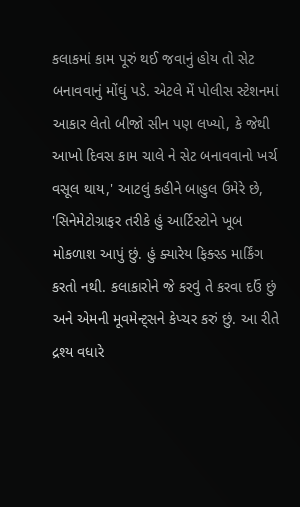કલાકમાં કામ પૂરું થઈ જવાનું હોય તો સેટ બનાવવાનું મોંઘું પડે. એટલે મેં પોલીસ સ્ટેશનમાં આકાર લેતો બીજો સીન પણ લખ્યો, કે જેથી આખો દિવસ કામ ચાલે ને સેટ બનાવવાનો ખર્ચ વસૂલ થાય,' આટલું કહીને બાહુલ ઉમેરે છે, 'સિનેમેટોગ્રાફર તરીકે હું આર્ટિસ્ટોને ખૂબ મોકળાશ આપું છું. હું ક્યારેય ફિક્સ્ડ માર્કિંગ કરતો નથી. કલાકારોને જે કરવું તે કરવા દઉં છું અને એમની મૂવમેન્ટ્સને કેપ્ચર કરું છું. આ રીતે દ્રશ્ય વધારે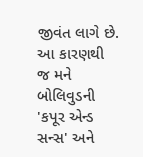જીવંત લાગે છે. આ કારણથી જ મને બોલિવુડની 'કપૂર એન્ડ સન્સ' અને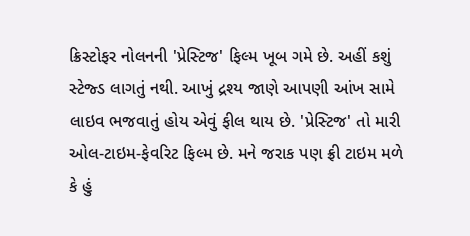ક્રિસ્ટોફર નોલનની 'પ્રેસ્ટિજ' ફિલ્મ ખૂબ ગમે છે. અહીં કશું સ્ટેજ્ડ લાગતું નથી. આખું દ્રશ્ય જાણે આપણી આંખ સામે લાઇવ ભજવાતું હોય એવું ફીલ થાય છે. 'પ્રેસ્ટિજ' તો મારી ઓલ-ટાઇમ-ફેવરિટ ફિલ્મ છે. મને જરાક પણ ફ્રી ટાઇમ મળે કે હું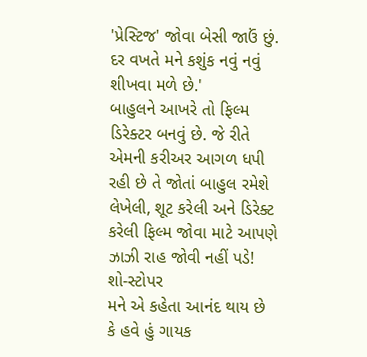'પ્રેસ્ટિજ' જોવા બેસી જાઉં છું. દર વખતે મને કશુંક નવું નવું શીખવા મળે છે.'
બાહુલને આખરે તો ફિલ્મ ડિરેક્ટર બનવું છે. જે રીતે એમની કરીઅર આગળ ધપી રહી છે તે જોતાં બાહુલ રમેશે લેખેલી, શૂટ કરેલી અને ડિરેક્ટ કરેલી ફિલ્મ જોવા માટે આપણે ઝાઝી રાહ જોવી નહીં પડે!
શો-સ્ટોપર
મને એ કહેતા આનંદ થાય છે કે હવે હું ગાયક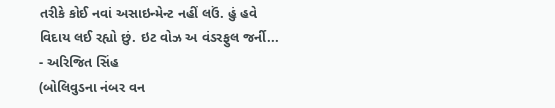તરીકે કોઈ નવાં અસાઇન્મેન્ટ નહીં લઉં. હું હવે વિદાય લઈ રહ્યો છું. ઇટ વોઝ અ વંડરફુલ જર્ની...
- અરિજિત સિંહ
(બોલિવુડના નંબર વન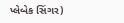પ્લેબેક સિંગર)